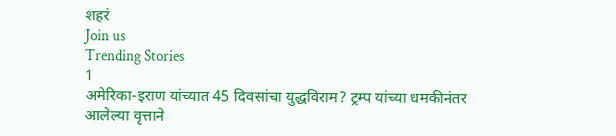शहरं
Join us
Trending Stories
1
अमेरिका-इराण यांच्यात 45 दिवसांचा युद्धविराम? ट्रम्प यांच्या धमकीनंतर आलेल्या वृत्ताने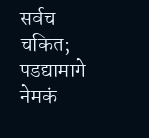सर्वच चकित; पडद्यामागे नेमकं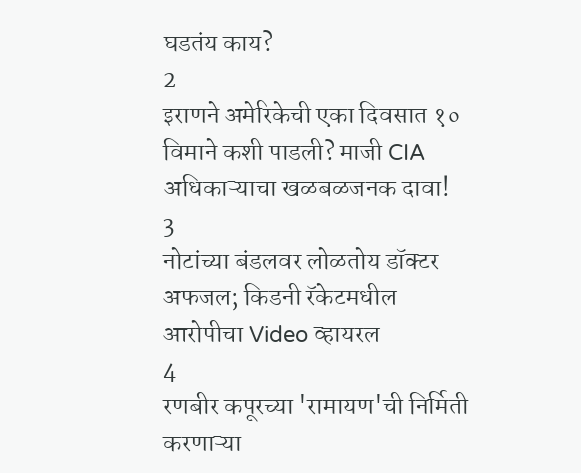घडतंय काय?
2
इराणने अमेरिकेची एका दिवसात १० विमाने कशी पाडली? माजी CIA अधिकाऱ्याचा खळबळजनक दावा!
3
नोटांच्या बंडलवर लोळतोय डॉक्टर अफजल; किडनी रॅकेटमधील आरोपीचा Video व्हायरल
4
रणबीर कपूरच्या 'रामायण'ची निर्मिती करणाऱ्या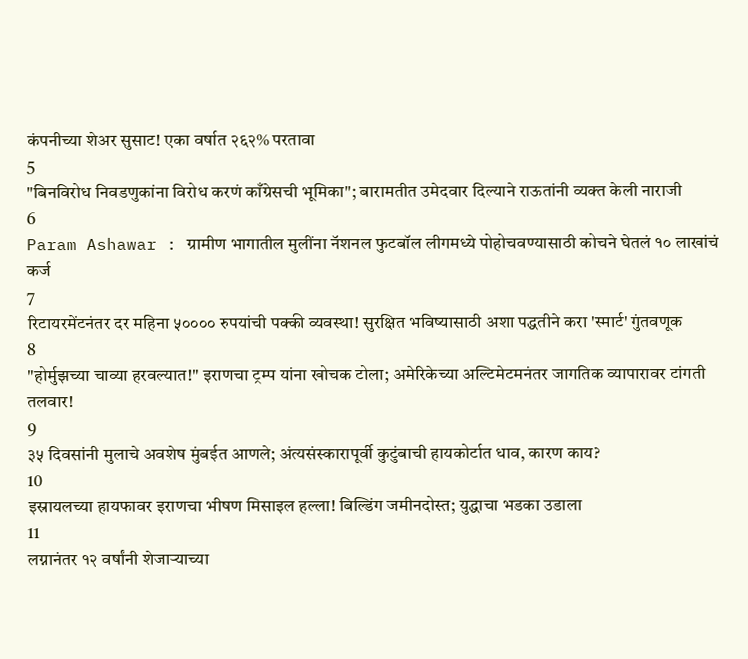कंपनीच्या शेअर सुसाट! एका वर्षात २६२% परतावा
5
"बिनविरोध निवडणुकांना विरोध करणं काँग्रेसची भूमिका"; बारामतीत उमेदवार दिल्याने राऊतांनी व्यक्त केली नाराजी
6
Param Ashawar : ग्रामीण भागातील मुलींना नॅशनल फुटबॉल लीगमध्ये पोहोचवण्यासाठी कोचने घेतलं १० लाखांचं कर्ज
7
रिटायरमेंटनंतर दर महिना ५०००० रुपयांची पक्की व्यवस्था! सुरक्षित भविष्यासाठी अशा पद्धतीने करा 'स्मार्ट' गुंतवणूक
8
"होर्मुझच्या चाव्या हरवल्यात!" इराणचा ट्रम्प यांना खोचक टोला; अमेरिकेच्या अल्टिमेटमनंतर जागतिक व्यापारावर टांगती तलवार!
9
३५ दिवसांनी मुलाचे अवशेष मुंबईत आणले; अंत्यसंस्कारापूर्वी कुटुंबाची हायकोर्टात धाव, कारण काय?
10
इस्रायलच्या हायफावर इराणचा भीषण मिसाइल हल्ला! बिल्डिंग जमीनदोस्त; युद्धाचा भडका उडाला
11
लग्नानंतर १२ वर्षांनी शेजाऱ्याच्या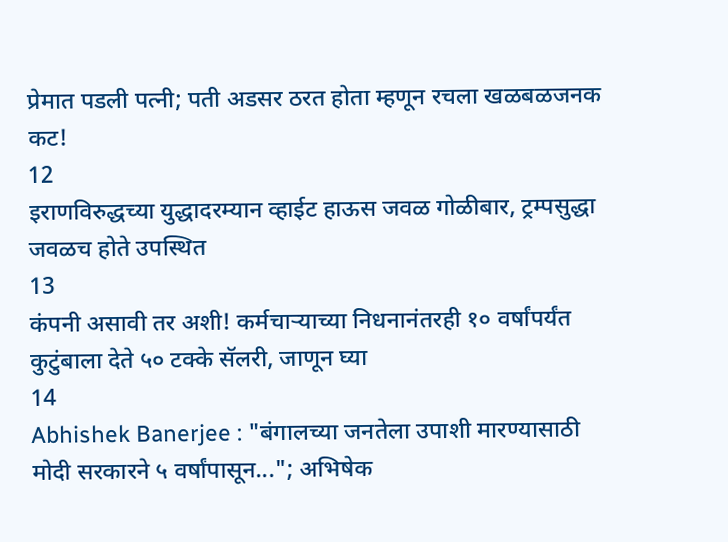प्रेमात पडली पत्नी; पती अडसर ठरत होता म्हणून रचला खळबळजनक कट!
12
इराणविरुद्धच्या युद्धादरम्यान व्हाईट हाऊस जवळ गोळीबार, ट्रम्पसुद्धा जवळच होते उपस्थित
13
कंपनी असावी तर अशी! कर्मचाऱ्याच्या निधनानंतरही १० वर्षांपर्यंत कुटुंबाला देते ५० टक्के सॅलरी, जाणून घ्या
14
Abhishek Banerjee : "बंगालच्या जनतेला उपाशी मारण्यासाठी मोदी सरकारने ५ वर्षांपासून..."; अभिषेक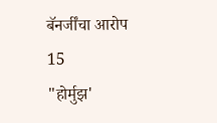बॅनर्जींचा आरोप
15
"होर्मुझ'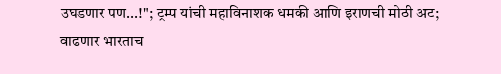उघडणार पण...!"; ट्रम्प यांची महाविनाशक धमकी आणि इराणची मोठी अट; वाढणार भारताच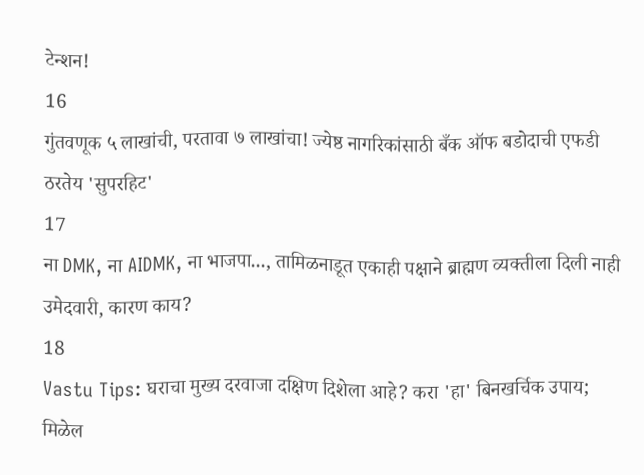टेन्शन!
16
गुंतवणूक ५ लाखांची, परतावा ७ लाखांचा! ज्येष्ठ नागरिकांसाठी बँक ऑफ बडोदाची एफडी ठरतेय 'सुपरहिट'
17
ना DMK, ना AIDMK, ना भाजपा..., तामिळनाडूत एकाही पक्षाने ब्राह्मण व्यक्तीला दिली नाही उमेदवारी, कारण काय?
18
Vastu Tips: घराचा मुख्य दरवाजा दक्षिण दिशेला आहे? करा 'हा' बिनखर्चिक उपाय; मिळेल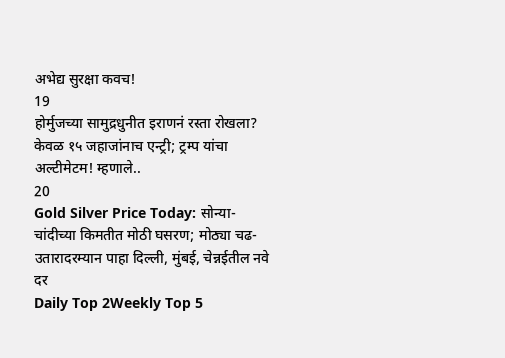अभेद्य सुरक्षा कवच!
19
होर्मुजच्या सामुद्रधुनीत इराणनं रस्ता रोखला? केवळ १५ जहाजांनाच एन्ट्री; ट्रम्प यांचा अल्टीमेटम! म्हणाले..
20
Gold Silver Price Today: सोन्या-चांदीच्या किमतीत मोठी घसरण; मोठ्या चढ-उतारादरम्यान पाहा दिल्ली, मुंबई, चेन्नईतील नवे दर
Daily Top 2Weekly Top 5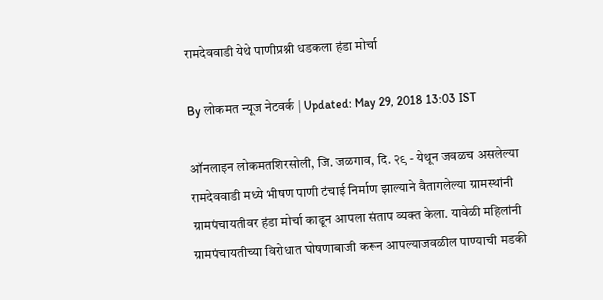रामदेववाडी येथे पाणीप्रश्नी धडकला हंडा मोर्चा

By लोकमत न्यूज नेटवर्क | Updated: May 29, 2018 13:03 IST

ऑनलाइन लोकमतशिरसोली, जि. जळगाव, दि. २९ - येथून जवळच असलेल्या रामदेववाडी मध्ये भीषण पाणी टंचाई निर्माण झाल्याने वैतागलेल्या ग्रामस्थांनी ग्रामपंचायतीवर हंडा मोर्चा काढून आपला संताप व्यक्त केला. यावेळी महिलांनी ग्रामपंचायतीच्या विरोधात घोषणाबाजी करून आपल्याजवळील पाण्याची मडकी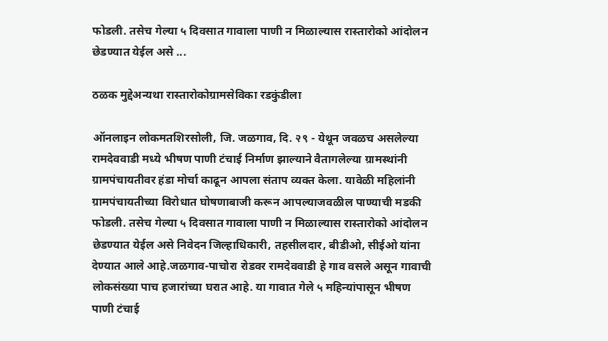फोडली. तसेच गेल्या ५ दिवसात गावाला पाणी न मिळाल्यास रास्तारोको आंदोलन छेडण्यात येईल असे ...

ठळक मुद्देअन्यथा रास्तारोकोग्रामसेविका रडकुंडीला

ऑनलाइन लोकमतशिरसोली, जि. जळगाव, दि. २९ - येथून जवळच असलेल्या रामदेववाडी मध्ये भीषण पाणी टंचाई निर्माण झाल्याने वैतागलेल्या ग्रामस्थांनी ग्रामपंचायतीवर हंडा मोर्चा काढून आपला संताप व्यक्त केला. यावेळी महिलांनी ग्रामपंचायतीच्या विरोधात घोषणाबाजी करून आपल्याजवळील पाण्याची मडकी फोडली. तसेच गेल्या ५ दिवसात गावाला पाणी न मिळाल्यास रास्तारोको आंदोलन छेडण्यात येईल असे निवेदन जिल्हाधिकारी, तहसीलदार, बीडीओ, सीईओ यांना देण्यात आले आहे.जळगाव-पाचोरा रोडवर रामदेववाडी हे गाव वसले असून गावाची लोकसंख्या पाच हजारांच्या घरात आहे. या गावात गेले ५ महिन्यांपासून भीषण पाणी टंचाई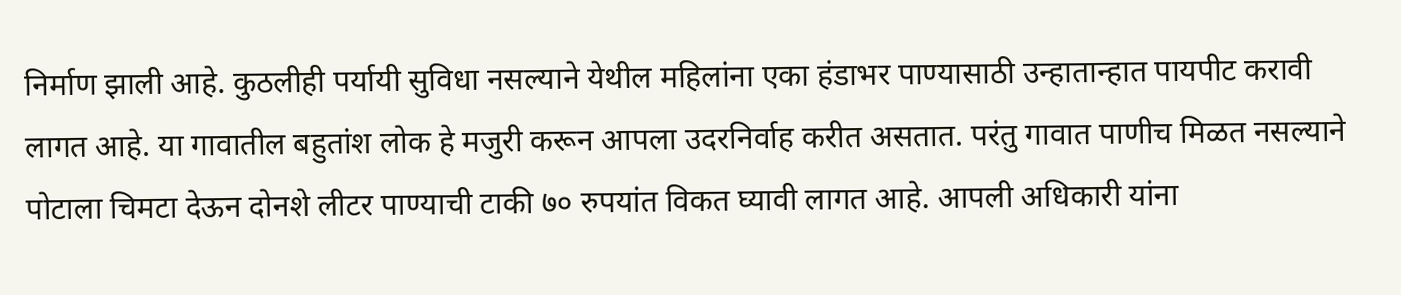निर्माण झाली आहे. कुठलीही पर्यायी सुविधा नसल्याने येथील महिलांना एका हंडाभर पाण्यासाठी उन्हातान्हात पायपीट करावी लागत आहे. या गावातील बहुतांश लोक हे मजुरी करून आपला उदरनिर्वाह करीत असतात. परंतु गावात पाणीच मिळत नसल्याने पोटाला चिमटा देऊन दोनशे लीटर पाण्याची टाकी ७० रुपयांत विकत घ्यावी लागत आहे. आपली अधिकारी यांना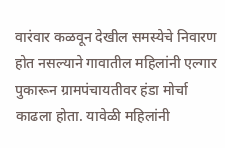वारंवार कळवून देखील समस्येचे निवारण होत नसल्याने गावातील महिलांनी एल्गार पुकारून ग्रामपंचायतीवर हंडा मोर्चा काढला होता. यावेळी महिलांनी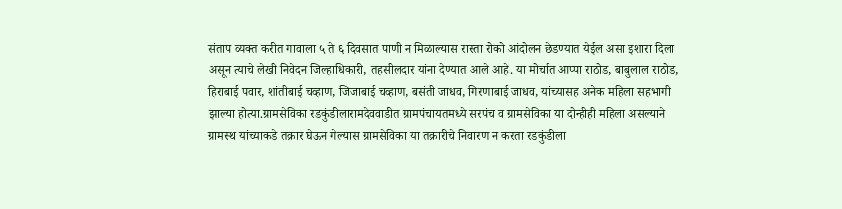संताप व्यक्त करीत गावाला ५ ते ६ दिवसात पाणी न मिळाल्यास रास्ता रोको आंदोलन छेडण्यात येईल असा इशारा दिला असून त्याचे लेखी निवेदन जिल्हाधिकारी, तहसीलदार यांना देण्यात आले आहे. या मोर्चात आप्पा राठोड, बाबुलाल राठोड, हिराबाई पवार, शांतीबाई चव्हाण, जिजाबाई चव्हाण, बसंती जाधव, गिरणाबाई जाधव, यांच्यासह अनेक महिला सहभागी झाल्या होत्या.ग्रामसेविका रडकुंडीलारामदेववाडीत ग्रामपंचायतमध्ये सरपंच व ग्रामसेविका या दोन्हीही महिला असल्याने ग्रामस्थ यांच्याकडे तक्रार घेऊन गेल्यास ग्रामसेविका या तक्रारीचे निवारण न करता रडकुंडीला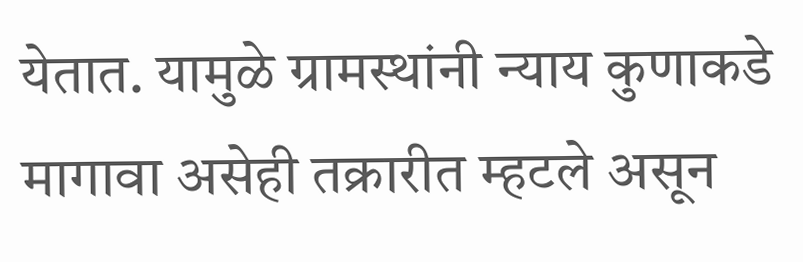येतात. यामुळे ग्रामस्थांनी न्याय कुणाकडे मागावा असेही तक्रारीत म्हटले असून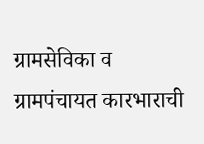ग्रामसेविका व ग्रामपंचायत कारभाराची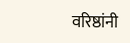वरिष्ठांनी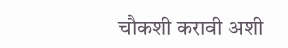चौकशी करावी अशी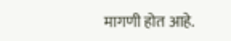मागणी होत आहे.